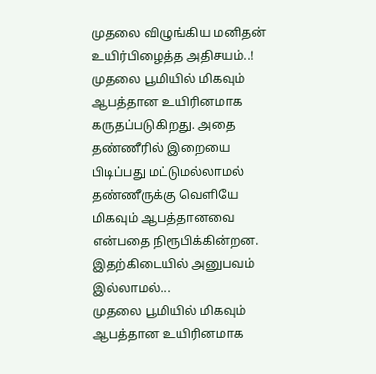முதலை விழுங்கிய மனிதன் உயிர்பிழைத்த அதிசயம்..!
முதலை பூமியில் மிகவும் ஆபத்தான உயிரினமாக கருதப்படுகிறது. அதை தண்ணீரில் இறையை பிடிப்பது மட்டுமல்லாமல் தண்ணீருக்கு வெளியே மிகவும் ஆபத்தானவை என்பதை நிரூபிக்கின்றன. இதற்கிடையில் அனுபவம் இல்லாமல்...
முதலை பூமியில் மிகவும் ஆபத்தான உயிரினமாக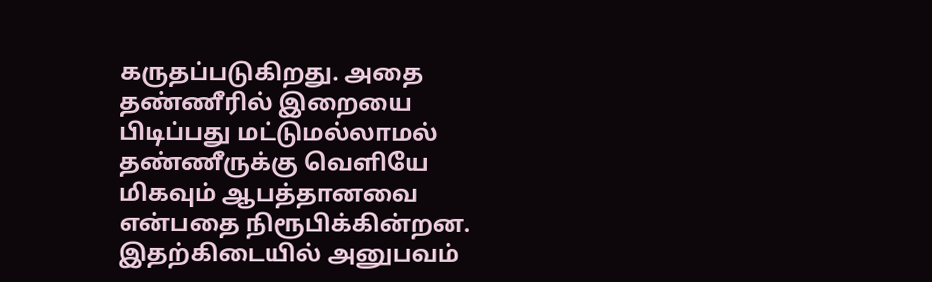கருதப்படுகிறது. அதை தண்ணீரில் இறையை பிடிப்பது மட்டுமல்லாமல் தண்ணீருக்கு வெளியே மிகவும் ஆபத்தானவை என்பதை நிரூபிக்கின்றன. இதற்கிடையில் அனுபவம்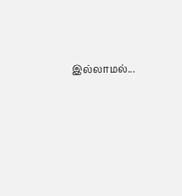இல்லாமல்...